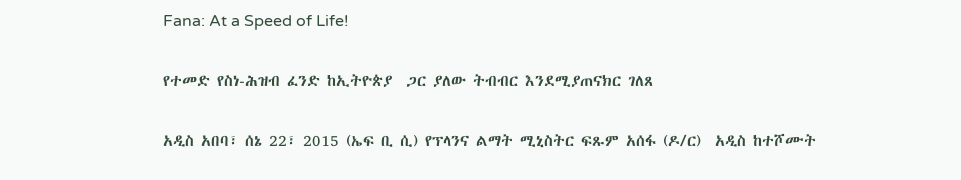Fana: At a Speed of Life!

የተመድ የስነ-ሕዝብ ፈንድ ከኢትዮጵያ  ጋር ያለው ትብብር እንደሚያጠናክር ገለጸ

አዲስ አበባ፣ ሰኔ 22፣ 2015 (ኤፍ ቢ ሲ) የፕላንና ልማት ሚኒስትር ፍጹም አሰፋ (ዶ/ር)  አዲስ ከተሾሙት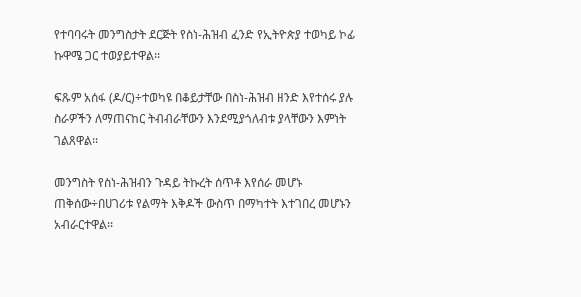የተባባሩት መንግስታት ደርጅት የስነ-ሕዝብ ፈንድ የኢትዮጵያ ተወካይ ኮፊ ኩዋሜ ጋር ተወያይተዋል፡፡

ፍጹም አሰፋ (ዶ/ር)÷ተወካዩ በቆይታቸው በስነ-ሕዝብ ዘንድ እየተሰሩ ያሉ ስራዎችን ለማጠናከር ትብብራቸውን እንደሚያጎለብቱ ያላቸውን እምነት ገልጸዋል፡፡

መንግስት የስነ-ሕዝብን ጉዳይ ትኩረት ሰጥቶ እየሰራ መሆኑ ጠቅሰው÷በሀገሪቱ የልማት እቅዶች ውስጥ በማካተት እተገበረ መሆኑን አብራርተዋል፡፡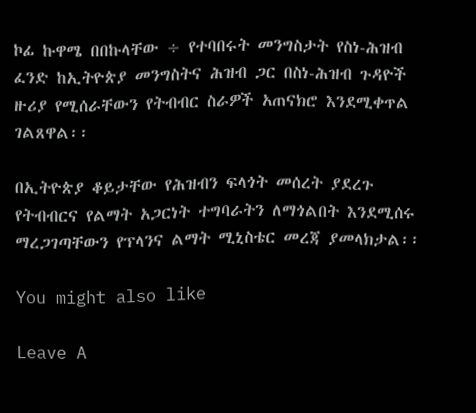ኮፊ ኩዋሜ በበኩላቸው ÷ የተባበሩት መንግስታት የስነ-ሕዝብ ፈንድ ከኢትዮጵያ መንግስትና ሕዝብ ጋር በስነ-ሕዝብ ጉዳዮች ዙሪያ የሚሰራቸውን የትብብር ስራዎች አጠናክሮ እንደሚቀጥል ገልጸዋል፡፡

በኢትዮጵያ ቆይታቸው የሕዝብን ፍላጎት መሰረት ያደረጉ የትብብርና የልማት አጋርነት ተግባራትን ለማጎልበት እንደሚሰሩ ማረጋገጣቸውን የፕላንና ልማት ሚኒስቴር መረጃ ያመላክታል፡፡

You might also like

Leave A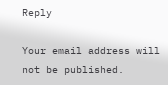Reply

Your email address will not be published.